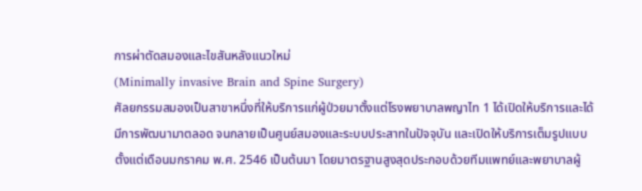การผ่าตัดสมองและไขสันหลังแนวใหม่
(Minimally invasive Brain and Spine Surgery)
ศัลยกรรมสมองเป็นสาขาหนึ่งที่ให้บริการแก่ผู้ป่วยมาตั้งแต่โรงพยาบาลพญาไท 1 ได้เปิดให้บริการและได้
มีการพัฒนามาตลอด จนกลายเป็นศูนย์สมองและระบบประสาทในปัจจุบัน และเปิดให้บริการเต็มรูปแบบตั้งแต่เดือนมกราคม พ.ศ. 2546 เป็นต้นมา โดยมาตรฐานสูงสุดประกอบด้วยทีมแพทย์และพยาบาลผู้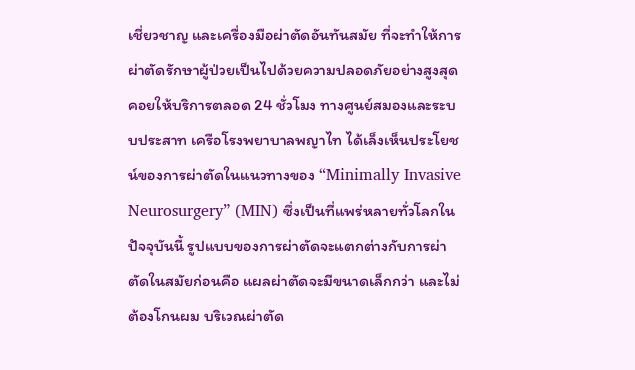เชี่ยวชาญ และเครื่องมือผ่าตัดอันทันสมัย ที่จะทำให้การผ่าตัดรักษาผู้ป่วยเป็นไปด้วยความปลอดภัยอย่างสูงสุด คอยให้บริการตลอด 24 ชั่วโมง ทางศูนย์สมองและระบบประสาท เครือโรงพยาบาลพญาไท ได้เล็งเห็นประโยชน์ของการผ่าตัดในแนวทางของ “Minimally Invasive Neurosurgery” (MIN) ซึ่งเป็นที่แพร่หลายทั่วโลกในปัจจุบันนี้ รูปแบบของการผ่าตัดจะแตกต่างกับการผ่าตัดในสมัยก่อนคือ แผลผ่าตัดจะมีขนาดเล็กกว่า และไม่ต้องโกนผม บริเวณผ่าตัด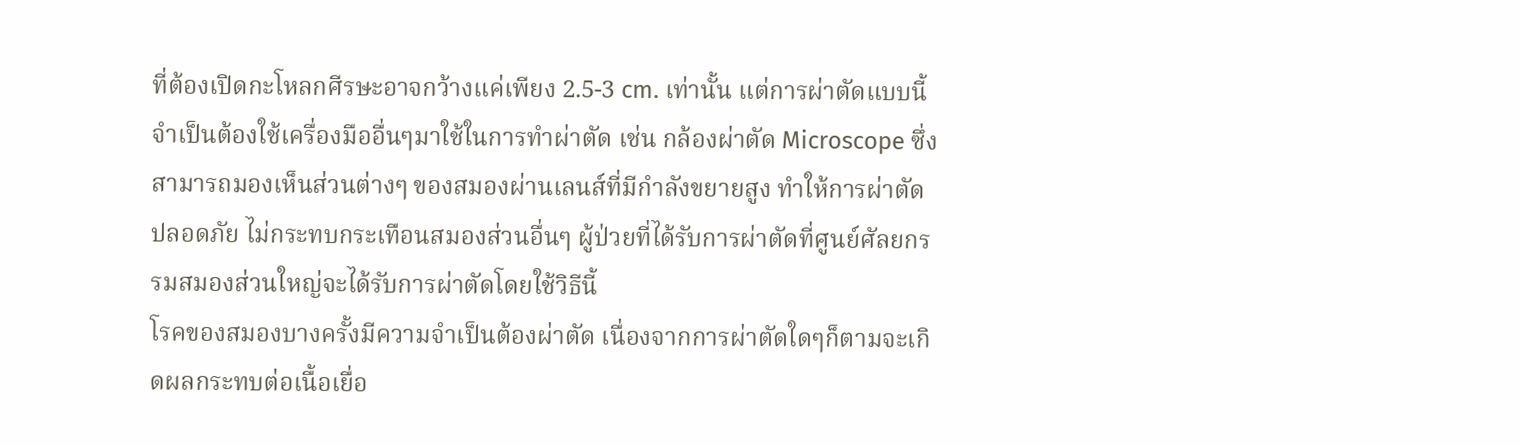ที่ต้องเปิดกะโหลกศีรษะอาจกว้างแค่เพียง 2.5-3 cm. เท่านั้น แต่การผ่าตัดแบบนี้จำเป็นต้องใช้เครื่องมืออื่นๆมาใช้ในการทำผ่าตัด เช่น กล้องผ่าตัด Microscope ซึ่งสามารถมองเห็นส่วนต่างๆ ของสมองผ่านเลนส์ที่มีกำลังขยายสูง ทำให้การผ่าตัดปลอดภัย ไม่กระทบกระเทือนสมองส่วนอื่นๆ ผู้ป่วยที่ได้รับการผ่าตัดที่ศูนย์ศัลยกรรมสมองส่วนใหญ่จะได้รับการผ่าตัดโดยใช้วิธีนี้
โรคของสมองบางครั้งมีความจำเป็นต้องผ่าตัด เนื่องจากการผ่าตัดใดๆก็ตามจะเกิดผลกระทบต่อเนื้อเยื่อ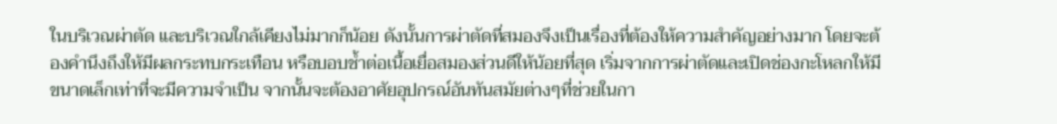ในบริเวณผ่าตัด และบริเวณใกล้เคียงไม่มากก็น้อย ดังนั้นการผ่าตัดที่สมองจึงเป็นเรื่องที่ต้องให้ความสำคัญอย่างมาก โดยจะต้องคำนึงถึงให้มีผลกระทบกระเทือน หรือบอบช้ำต่อเนื้อเยื่อสมองส่วนดีให้น้อยที่สุด เริ่มจากการผ่าตัดและเปิดช่องกะโหลกให้มีขนาดเล็กเท่าที่จะมีความจำเป็น จากนั้นจะต้องอาศัยอุปกรณ์อันทันสมัยต่างๆที่ช่วยในกา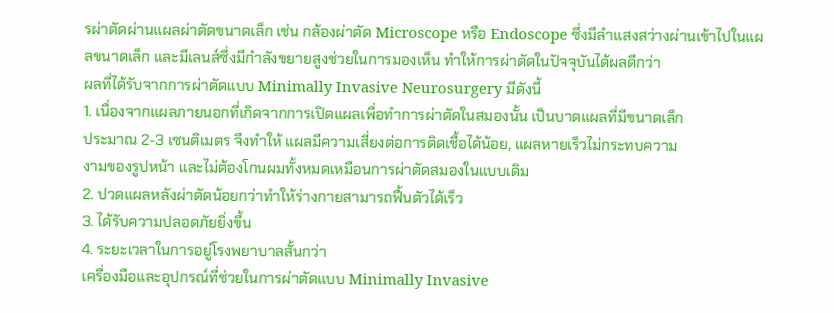รผ่าตัดผ่านแผลผ่าตัดขนาดเล็ก เช่น กล้องผ่าตัด Microscope หรือ Endoscope ซึ่งมีลำแสงสว่างผ่านเข้าไปในแผลขนาดเล็ก และมีเลนส์ซึ่งมีกำลังขยายสูงช่วยในการมองเห็น ทำให้การผ่าตัดในปัจจุบันได้ผลดีกว่า
ผลที่ได้รับจากการผ่าตัดแบบ Minimally Invasive Neurosurgery มีดังนี้
1. เนื่องจากแผลภายนอกที่เกิดจากการเปิดแผลเพื่อทำการผ่าตัดในสมองนั้น เป็นบาดแผลที่มีขนาดเล็ก
ประมาณ 2-3 เซนติเมตร จึงทำให้ แผลมีความเสี่ยงต่อการติดเชื้อได้น้อย, แผลหายเร็วไม่กระทบความ
งามของรูปหน้า และไม่ต้องโกนผมทั้งหมดเหมือนการผ่าตัดสมองในแบบเดิม
2. ปวดแผลหลังผ่าตัดน้อยกว่าทำให้ร่างกายสามารถฟื้นตัวได้เร็ว
3. ได้รับความปลอดภัยยิ่งขึ้น
4. ระยะเวลาในการอยู่โรงพยาบาลสั้นกว่า
เครื่องมือและอุปกรณ์ที่ช่วยในการผ่าตัดแบบ Minimally Invasive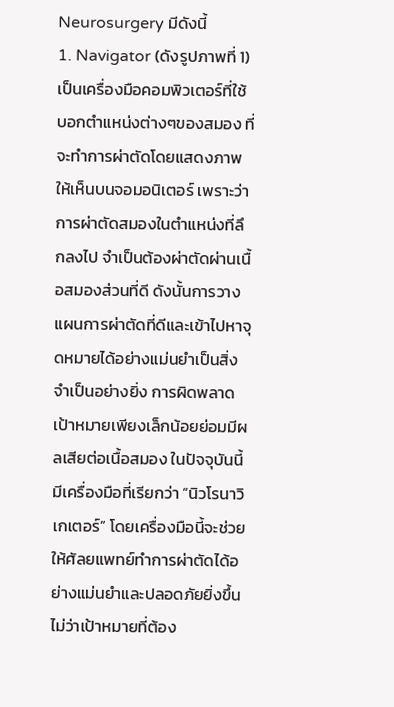Neurosurgery มีดังนี้
1. Navigator (ดังรูปภาพที่ 1) เป็นเครื่องมือคอมพิวเตอร์ที่ใช้บอกตำแหน่งต่างๆของสมอง ที่จะทำการผ่าตัดโดยแสดงภาพให้เห็นบนจอมอนิเตอร์ เพราะว่าการผ่าตัดสมองในตำแหน่งที่ลึกลงไป จำเป็นต้องผ่าตัดผ่านเนื้อสมองส่วนที่ดี ดังนั้นการวางแผนการผ่าตัดที่ดีและเข้าไปหาจุดหมายได้อย่างแม่นยำเป็นสิ่งจำเป็นอย่างยิ่ง การผิดพลาดเป้าหมายเพียงเล็กน้อยย่อมมีผลเสียต่อเนื้อสมอง ในปัจจุบันนี้มีเครื่องมือที่เรียกว่า “นิวโรนาวิเกเตอร์” โดยเครื่องมือนี้จะช่วยให้ศัลยแพทย์ทำการผ่าตัดได้อย่างแม่นยำและปลอดภัยยิ่งขึ้น ไม่ว่าเป้าหมายที่ต้อง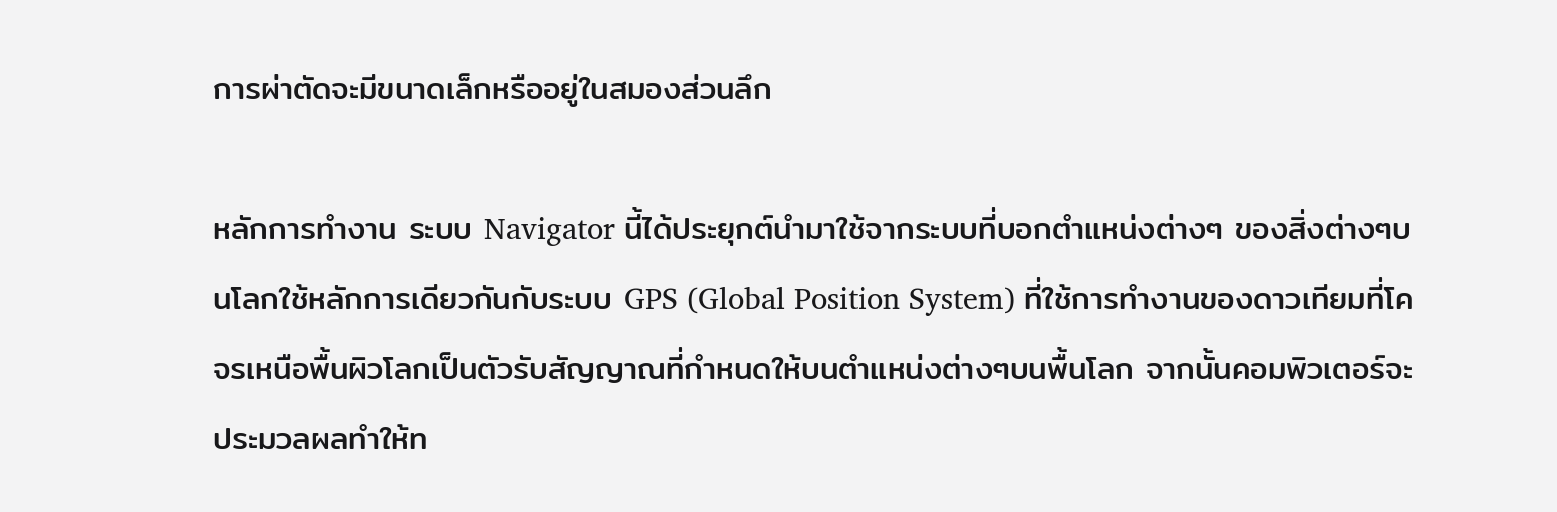การผ่าตัดจะมีขนาดเล็กหรืออยู่ในสมองส่วนลึก

หลักการทำงาน ระบบ Navigator นี้ได้ประยุกต์นำมาใช้จากระบบที่บอกตำแหน่งต่างๆ ของสิ่งต่างๆบนโลกใช้หลักการเดียวกันกับระบบ GPS (Global Position System) ที่ใช้การทำงานของดาวเทียมที่โคจรเหนือพื้นผิวโลกเป็นตัวรับสัญญาณที่กำหนดให้บนตำแหน่งต่างๆบนพื้นโลก จากนั้นคอมพิวเตอร์จะประมวลผลทำให้ท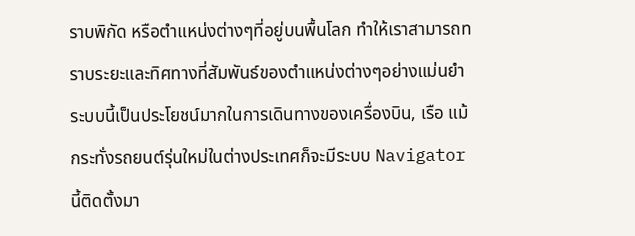ราบพิกัด หรือตำแหน่งต่างๆที่อยู่บนพื้นโลก ทำให้เราสามารถทราบระยะและทิศทางที่สัมพันธ์ของตำแหน่งต่างๆอย่างแม่นยำ ระบบนี้เป็นประโยชน์มากในการเดินทางของเครื่องบิน, เรือ แม้กระทั่งรถยนต์รุ่นใหม่ในต่างประเทศก็จะมีระบบ Navigator นี้ติดตั้งมา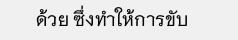ด้วย ซึ่งทำให้การขับ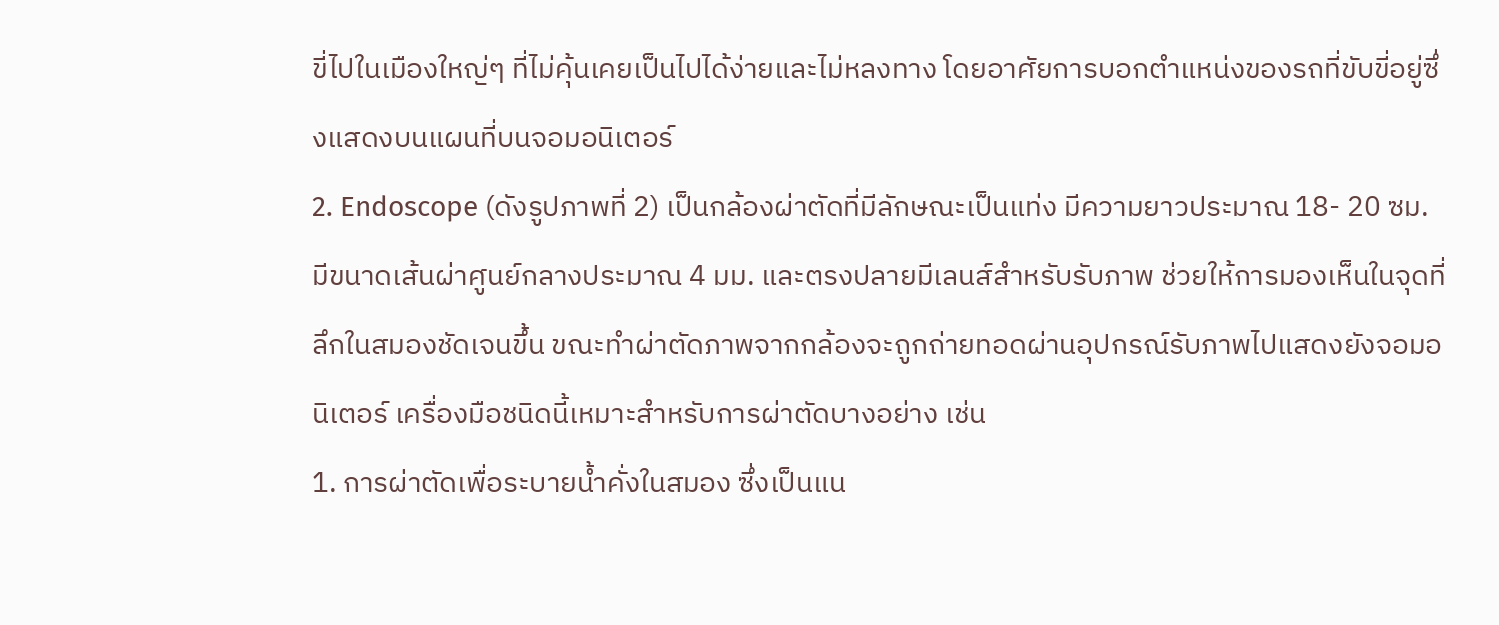ขี่ไปในเมืองใหญ่ๆ ที่ไม่คุ้นเคยเป็นไปได้ง่ายและไม่หลงทาง โดยอาศัยการบอกตำแหน่งของรถที่ขับขี่อยู่ซึ่งแสดงบนแผนที่บนจอมอนิเตอร์
2. Endoscope (ดังรูปภาพที่ 2) เป็นกล้องผ่าตัดที่มีลักษณะเป็นแท่ง มีความยาวประมาณ 18- 20 ซม. มีขนาดเส้นผ่าศูนย์กลางประมาณ 4 มม. และตรงปลายมีเลนส์สำหรับรับภาพ ช่วยให้การมองเห็นในจุดที่ลึกในสมองชัดเจนขึ้น ขณะทำผ่าตัดภาพจากกล้องจะถูกถ่ายทอดผ่านอุปกรณ์รับภาพไปแสดงยังจอมอนิเตอร์ เครื่องมือชนิดนี้เหมาะสำหรับการผ่าตัดบางอย่าง เช่น
1. การผ่าตัดเพื่อระบายน้ำคั่งในสมอง ซึ่งเป็นแน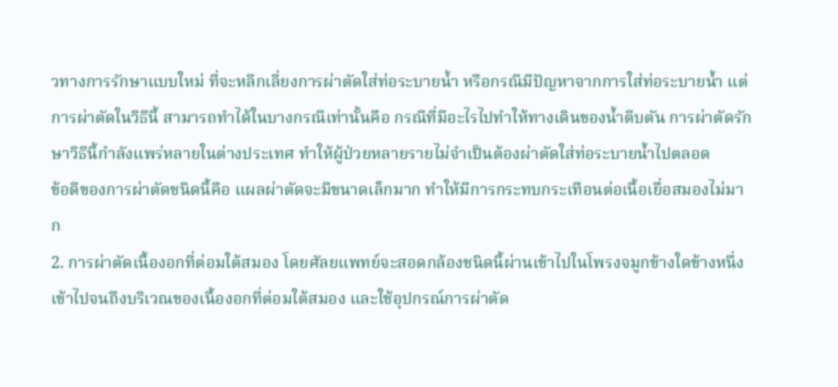วทางการรักษาแบบใหม่ ที่จะหลีกเลี่ยงการผ่าตัดใส่ท่อระบายน้ำ หรือกรณีมีปัญหาจากการใส่ท่อระบายน้ำ แต่การผ่าตัดในวิธีนี้ สามารถทำได้ในบางกรณีเท่านั้นคือ กรณีที่มีอะไรไปทำให้ทางเดินของน้ำตีบตัน การผ่าตัดรักษาวิธีนี้กำลังแพร่หลายในต่างประเทศ ทำให้ผู้ป่วยหลายรายไม่จำเป็นต้องผ่าตัดใส่ท่อระบายน้ำไปตลอด
ข้อดีของการผ่าตัดชนิดนี้คือ แผลผ่าตัดจะมีขนาดเล็กมาก ทำให้มีการกระทบกระเทือนต่อเนื้อเยื่อสมองไม่มาก
2. การผ่าตัดเนื้องอกที่ต่อมใต้สมอง โดยศัลยแพทย์จะสอดกล้องชนิดนี้ผ่านเข้าไปในโพรงจมูกข้างใดข้างหนึ่งเข้าไปจนถึงบริเวณของเนื้องอกที่ต่อมใต้สมอง และใช้อุปกรณ์การผ่าตัด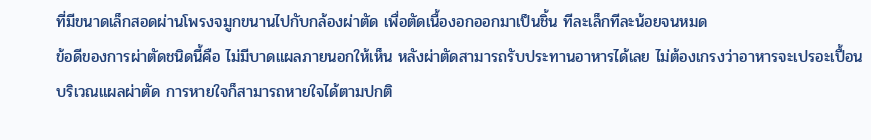ที่มีขนาดเล็กสอดผ่านโพรงจมูกขนานไปกับกล้องผ่าตัด เพื่อตัดเนื้องอกออกมาเป็นชิ้น ทีละเล็กทีละน้อยจนหมด
ข้อดีของการผ่าตัดชนิดนี้คือ ไม่มีบาดแผลภายนอกให้เห็น หลังผ่าตัดสามารถรับประทานอาหารได้เลย ไม่ต้องเกรงว่าอาหารจะเปรอะเปื้อนบริเวณแผลผ่าตัด การหายใจก็สามารถหายใจได้ตามปกติ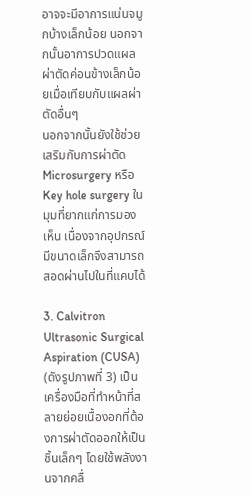อาจจะมีอาการแน่นจมูกบ้างเล็กน้อย นอกจากนั้นอาการปวดแผลผ่าตัดค่อนข้างเล็กน้อยเมื่อเทียบกับแผลผ่าตัดอื่นๆ
นอกจากนั้นยังใช้ช่วยเสริมกับการผ่าตัด Microsurgery หรือ Key hole surgery ในมุมที่ยากแก่การมองเห็น เนื่องจากอุปกรณ์มีขนาดเล็กจึงสามารถสอดผ่านไปในที่แคบได้

3. Calvitron Ultrasonic Surgical Aspiration (CUSA) (ดังรูปภาพที่ 3) เป็นเครื่องมือที่ทำหน้าที่สลายย่อยเนื้องอกที่ต้องการผ่าตัดออกให้เป็นชิ้นเล็กๆ โดยใช้พลังงานจากคลื่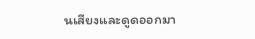นเสียงและดูดออกมา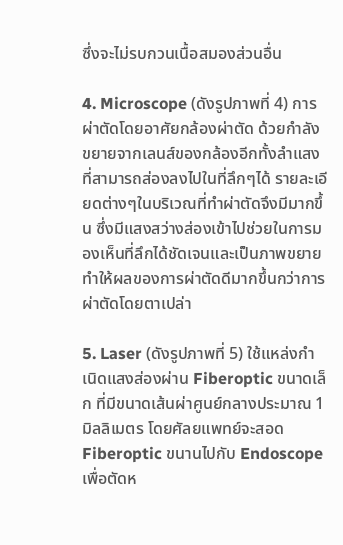ซึ่งจะไม่รบกวนเนื้อสมองส่วนอื่น

4. Microscope (ดังรูปภาพที่ 4) การผ่าตัดโดยอาศัยกล้องผ่าตัด ด้วยกำลังขยายจากเลนส์ของกล้องอีกทั้งลำแสงที่สามารถส่องลงไปในที่ลึกๆได้ รายละเอียดต่างๆในบริเวณที่ทำผ่าตัดจึงมีมากขึ้น ซึ่งมีแสงสว่างส่องเข้าไปช่วยในการมองเห็นที่ลึกได้ชัดเจนและเป็นภาพขยาย ทำให้ผลของการผ่าตัดดีมากขึ้นกว่าการผ่าตัดโดยตาเปล่า

5. Laser (ดังรูปภาพที่ 5) ใช้แหล่งกำเนิดแสงส่องผ่าน Fiberoptic ขนาดเล็ก ที่มีขนาดเส้นผ่าศูนย์กลางประมาณ 1 มิลลิเมตร โดยศัลยแพทย์จะสอด Fiberoptic ขนานไปกับ Endoscope เพื่อตัดห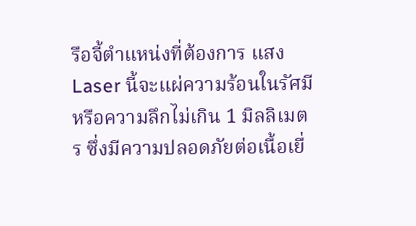รือจี้ตำแหน่งที่ต้องการ แสง Laser นี้จะแผ่ความร้อนในรัศมี หรือความลึกไม่เกิน 1 มิลลิเมตร ซึ่งมีความปลอดภัยต่อเนื้อเยื่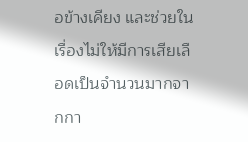อข้างเคียง และช่วยในเรื่องไม่ให้มีการเสียเลือดเป็นจำนวนมากจากกา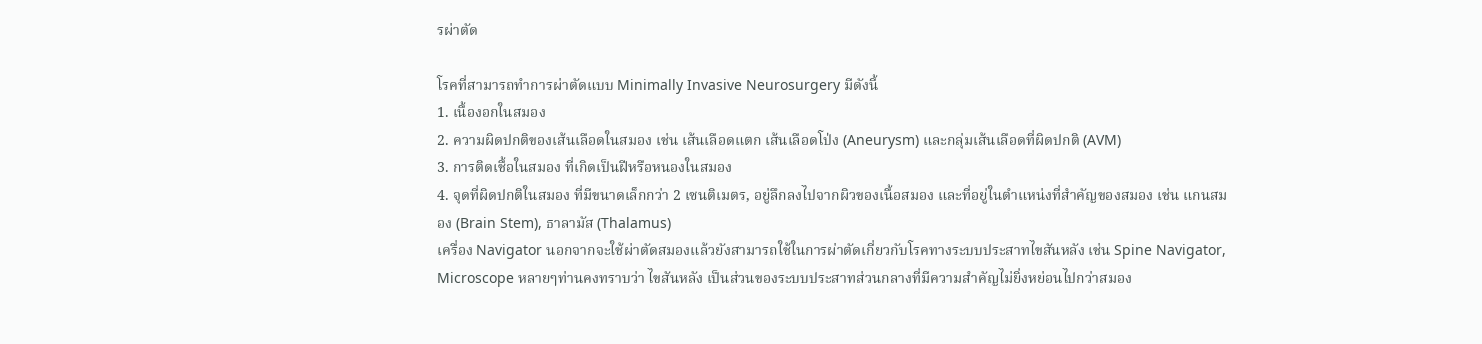รผ่าตัด

โรคที่สามารถทำการผ่าตัดแบบ Minimally Invasive Neurosurgery มีดังนี้
1. เนื้องอกในสมอง
2. ความผิดปกติของเส้นเลือดในสมอง เช่น เส้นเลือดแตก เส้นเลือดโป่ง (Aneurysm) และกลุ่มเส้นเลือดที่ผิดปกติ (AVM)
3. การติดเชื้อในสมอง ที่เกิดเป็นฝีหรือหนองในสมอง
4. จุดที่ผิดปกติในสมอง ที่มีขนาดเล็กกว่า 2 เซนติเมตร, อยู่ลึกลงไปจากผิวของเนื้อสมอง และที่อยู่ในตำแหน่งที่สำคัญของสมอง เช่น แกนสมอง (Brain Stem), ธาลามัส (Thalamus)
เครื่อง Navigator นอกจากจะใช้ผ่าตัดสมองแล้วยังสามารถใช้ในการผ่าตัดเกี่ยวกับโรคทางระบบประสาทไขสันหลัง เช่น Spine Navigator, Microscope หลายๆท่านคงทราบว่า ไขสันหลัง เป็นส่วนของระบบประสาทส่วนกลางที่มีความสำคัญไม่ยิ่งหย่อนไปกว่าสมอง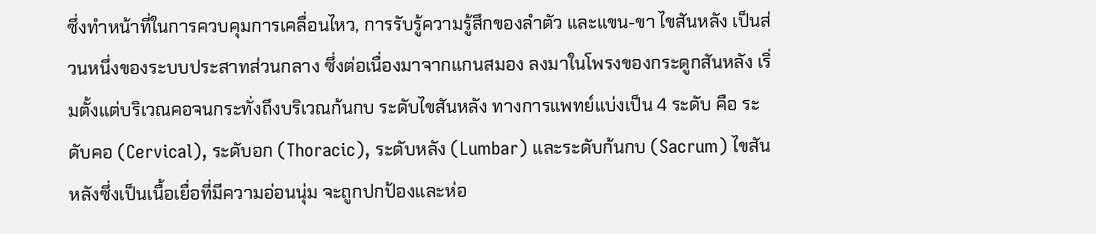ซึ่งทำหน้าที่ในการควบคุมการเคลื่อนไหว, การรับรู้ความรู้สึกของลำตัว และแขน-ขา ไขสันหลัง เป็นส่วนหนึ่งของระบบประสาทส่วนกลาง ซึ่งต่อเนื่องมาจากแกนสมอง ลงมาในโพรงของกระดูกสันหลัง เริ่มตั้งแต่บริเวณคอจนกระทั่งถึงบริเวณก้นกบ ระดับไขสันหลัง ทางการแพทย์แบ่งเป็น 4 ระดับ คือ ระดับคอ (Cervical), ระดับอก (Thoracic), ระดับหลัง (Lumbar) และระดับก้นกบ (Sacrum) ไขสันหลังซึ่งเป็นเนื้อเยื่อที่มีความอ่อนนุ่ม จะถูกปกป้องและห่อ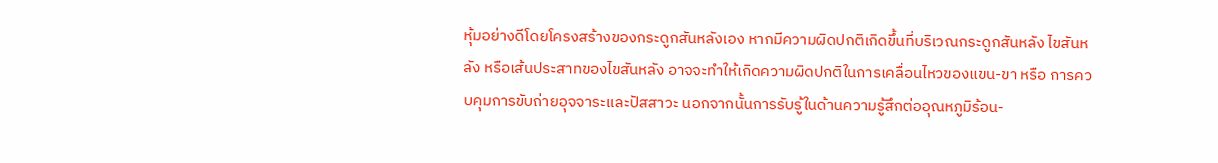หุ้มอย่างดีโดยโครงสร้างของกระดูกสันหลังเอง หากมีความผิดปกติเกิดขึ้นที่บริเวณกระดูกสันหลัง ไขสันหลัง หรือเส้นประสาทของไขสันหลัง อาจจะทำให้เกิดความผิดปกติในการเคลื่อนไหวของแขน-ขา หรือ การควบคุมการขับถ่ายอุจจาระและปัสสาวะ นอกจากนั้นการรับรู้ในด้านความรู้สึกต่ออุณหภูมิร้อน-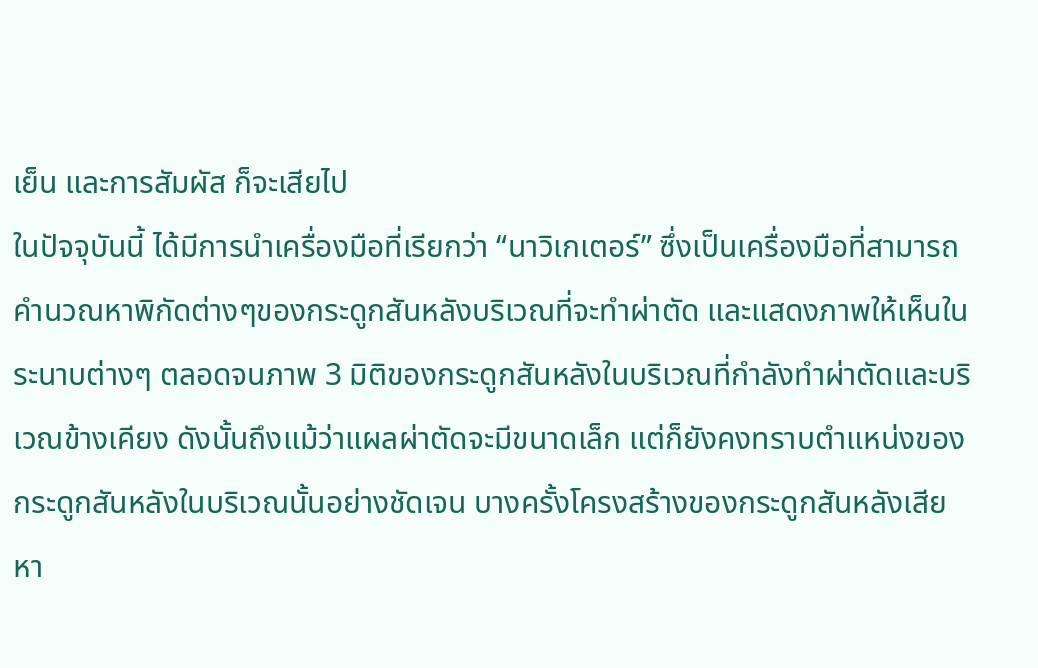เย็น และการสัมผัส ก็จะเสียไป
ในปัจจุบันนี้ ได้มีการนำเครื่องมือที่เรียกว่า “นาวิเกเตอร์” ซึ่งเป็นเครื่องมือที่สามารถคำนวณหาพิกัดต่างๆของกระดูกสันหลังบริเวณที่จะทำผ่าตัด และแสดงภาพให้เห็นในระนาบต่างๆ ตลอดจนภาพ 3 มิติของกระดูกสันหลังในบริเวณที่กำลังทำผ่าตัดและบริเวณข้างเคียง ดังนั้นถึงแม้ว่าแผลผ่าตัดจะมีขนาดเล็ก แต่ก็ยังคงทราบตำแหน่งของกระดูกสันหลังในบริเวณนั้นอย่างชัดเจน บางครั้งโครงสร้างของกระดูกสันหลังเสียหา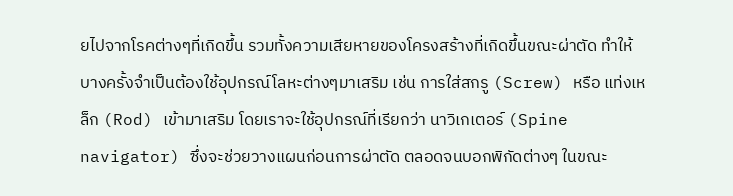ยไปจากโรคต่างๆที่เกิดขึ้น รวมทั้งความเสียหายของโครงสร้างที่เกิดขึ้นขณะผ่าตัด ทำให้บางครั้งจำเป็นต้องใช้อุปกรณ์โลหะต่างๆมาเสริม เช่น การใส่สกรู (Screw) หรือ แท่งเหล็ก (Rod) เข้ามาเสริม โดยเราจะใช้อุปกรณ์ที่เรียกว่า นาวิเกเตอร์ (Spine navigator) ซึ่งจะช่วยวางแผนก่อนการผ่าตัด ตลอดจนบอกพิกัดต่างๆ ในขณะ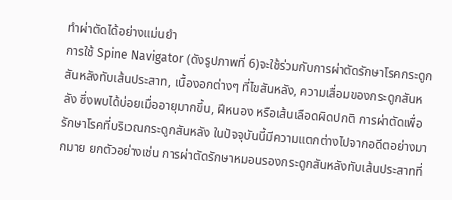ทำผ่าตัดได้อย่างแม่นยำ
การใช้ Spine Navigator (ดังรูปภาพที่ 6)จะใช้ร่วมกับการผ่าตัดรักษาโรคกระดูกสันหลังทับเส้นประสาท, เนื้องอกต่างๆ ที่ไขสันหลัง, ความเสื่อมของกระดูกสันหลัง ซึ่งพบได้บ่อยเมื่ออายุมากขึ้น, ฝีหนอง หรือเส้นเลือดผิดปกติ การผ่าตัดเพื่อรักษาโรคที่บริเวณกระดูกสันหลัง ในปัจจุบันนี้มีความแตกต่างไปจากอดีตอย่างมากมาย ยกตัวอย่างเช่น การผ่าตัดรักษาหมอนรองกระดูกสันหลังทับเส้นประสาทที่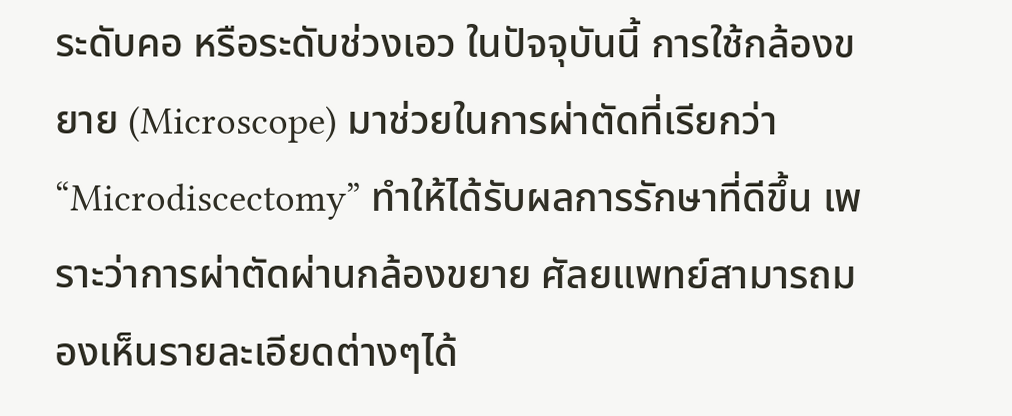ระดับคอ หรือระดับช่วงเอว ในปัจจุบันนี้ การใช้กล้องขยาย (Microscope) มาช่วยในการผ่าตัดที่เรียกว่า “Microdiscectomy” ทำให้ได้รับผลการรักษาที่ดีขึ้น เพราะว่าการผ่าตัดผ่านกล้องขยาย ศัลยแพทย์สามารถมองเห็นรายละเอียดต่างๆได้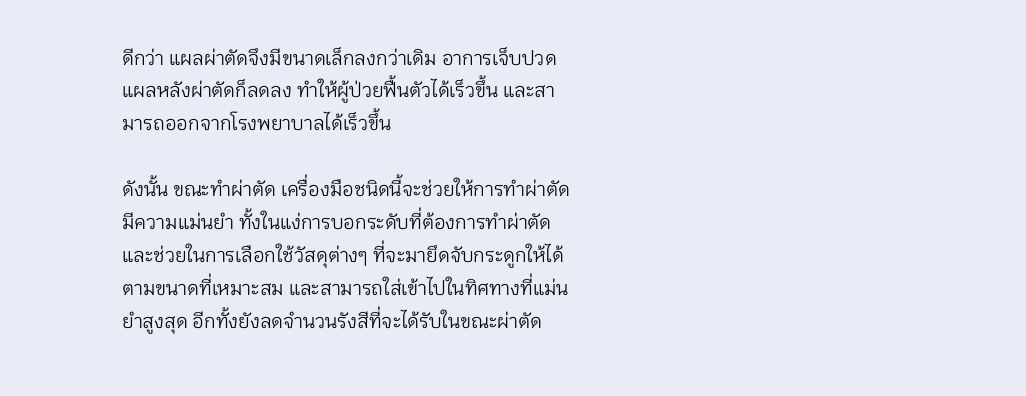ดีกว่า แผลผ่าตัดจึงมีขนาดเล็กลงกว่าเดิม อาการเจ็บปวดแผลหลังผ่าตัดก็ลดลง ทำให้ผู้ป่วยฟื้นตัวได้เร็วขึ้น และสามารถออกจากโรงพยาบาลได้เร็วขึ้น

ดังนั้น ขณะทำผ่าตัด เครื่องมือชนิดนี้จะช่วยให้การทำผ่าตัดมีความแม่นยำ ทั้งในแง่การบอกระดับที่ต้องการทำผ่าตัด และช่วยในการเลือกใช้วัสดุต่างๆ ที่จะมายึดจับกระดูกให้ได้ตามขนาดที่เหมาะสม และสามารถใส่เข้าไปในทิศทางที่แม่นยำสูงสุด อีกทั้งยังลดจำนวนรังสีที่จะได้รับในขณะผ่าตัด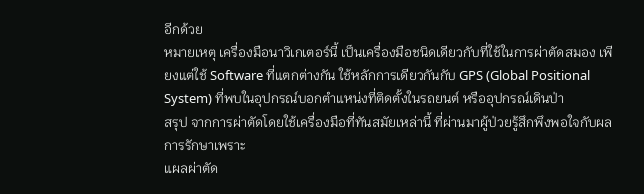อีกด้วย
หมายเหตุ เครื่องมือนาวิเกเตอร์นี้ เป็นเครื่องมือชนิดเดียวกับที่ใช้ในการผ่าตัดสมอง เพียงแต่ใช้ Software ที่แตกต่างกัน ใช้หลักการเดียวกันกับ GPS (Global Positional System) ที่พบในอุปกรณ์บอกตำแหน่งที่ติดตั้งในรถยนต์ หรืออุปกรณ์เดินป่า
สรุป จากการผ่าตัดโดยใช้เครื่องมือที่ทันสมัยเหล่านี้ ที่ผ่านมาผู้ป่วยรู้สึกพึงพอใจกับผลการรักษาเพราะ
แผลผ่าตัด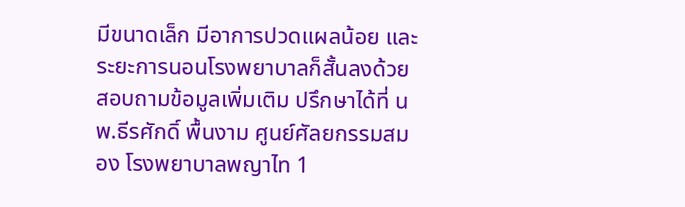มีขนาดเล็ก มีอาการปวดแผลน้อย และระยะการนอนโรงพยาบาลก็สั้นลงด้วย
สอบถามข้อมูลเพิ่มเติม ปรึกษาได้ที่ นพ.ธีรศักดิ์ พื้นงาม ศูนย์ศัลยกรรมสมอง โรงพยาบาลพญาไท 1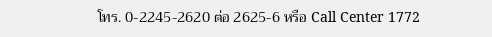โทร. 0-2245-2620 ต่อ 2625-6 หรือ Call Center 1772